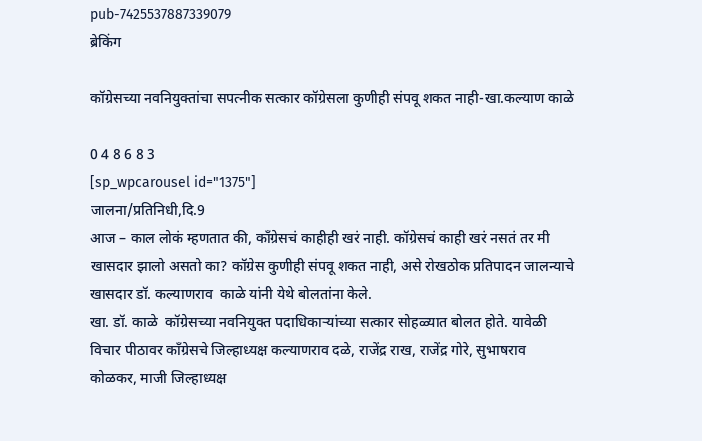pub-7425537887339079
ब्रेकिंग

कॉग्रेसच्या नवनियुक्तांचा सपत्नीक सत्कार कॉग्रेसला कुणीही संपवू शकत नाही-खा.कल्याण काळे

0 4 8 6 8 3
[sp_wpcarousel id="1375"]
जालना/प्रतिनिधी,दि.9
आज – काल लोकं म्हणतात की, काँग्रेसचं काहीही खरं नाही. कॉग्रेसचं काही खरं नसतं तर मी खासदार झालो असतो का? कॉग्रेस कुणीही संपवू शकत नाही, असे रोखठोक प्रतिपादन जालन्याचे खासदार डॉ. कल्याणराव  काळे यांनी येथे बोलतांना केले.
खा. डॉ. काळे  कॉग्रेसच्या नवनियुक्त पदाधिकार्‍यांच्या सत्कार सोहळ्यात बोलत होते. यावेळी विचार पीठावर काँग्रेसचे जिल्हाध्यक्ष कल्याणराव दळे, राजेंद्र राख, राजेंद्र गोरे, सुभाषराव कोळकर, माजी जिल्हाध्यक्ष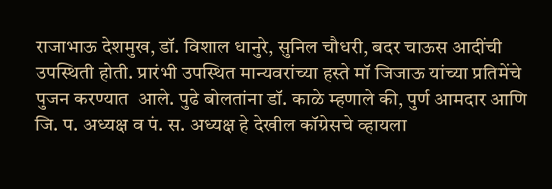राजाभाऊ देशमुख, डॉ. विशाल धानुरे, सुनिल चौधरी, बदर चाऊस आदींची उपस्थिती होती. प्रारंभी उपस्थित मान्यवरांच्या हस्ते मॉ जिजाऊ यांच्या प्रतिमेंचे पुजन करण्यात  आले. पुढे बोलतांना डॉ. काळे म्हणाले की, पुर्ण आमदार आणि जि. प. अध्यक्ष व पं. स. अध्यक्ष हे देखील कॉग्रेसचे व्हायला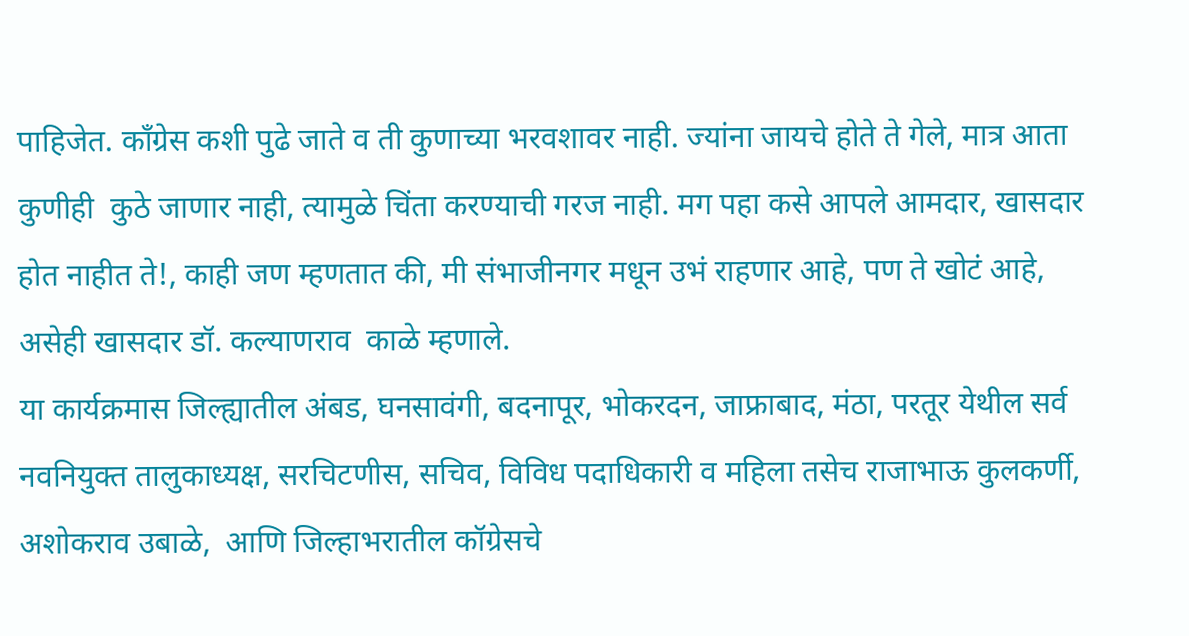पाहिजेत. काँग्रेस कशी पुढे जाते व ती कुणाच्या भरवशावर नाही. ज्यांना जायचे होते ते गेले, मात्र आता कुणीही  कुठे जाणार नाही, त्यामुळे चिंता करण्याची गरज नाही. मग पहा कसे आपले आमदार, खासदार होत नाहीत ते!, काही जण म्हणतात की, मी संभाजीनगर मधून उभं राहणार आहे, पण ते खोटं आहे, असेही खासदार डॉ. कल्याणराव  काळे म्हणाले.
या कार्यक्रमास जिल्ह्यातील अंबड, घनसावंगी, बदनापूर, भोकरदन, जाफ्राबाद, मंठा, परतूर येथील सर्व नवनियुक्त तालुकाध्यक्ष, सरचिटणीस, सचिव, विविध पदाधिकारी व महिला तसेच राजाभाऊ कुलकर्णी, अशोकराव उबाळे,  आणि जिल्हाभरातील कॉग्रेसचे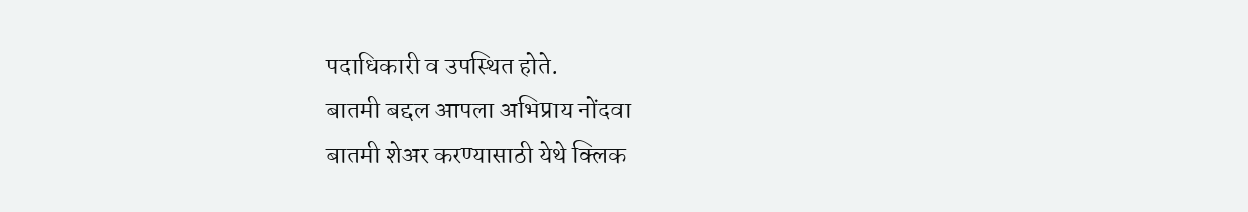पदाधिकारी व उपस्थित होते.
बातमी बद्दल आपला अभिप्राय नोंदवा
बातमी शेअर करण्यासाठी येथे क्लिक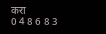करा
0 4 8 6 8 3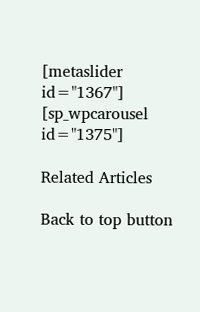[metaslider id="1367"]
[sp_wpcarousel id="1375"]

Related Articles

Back to top button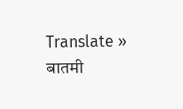Translate »
बातमी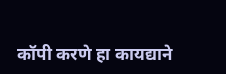कॉपी करणे हा कायद्याने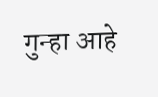गुन्हा आहे